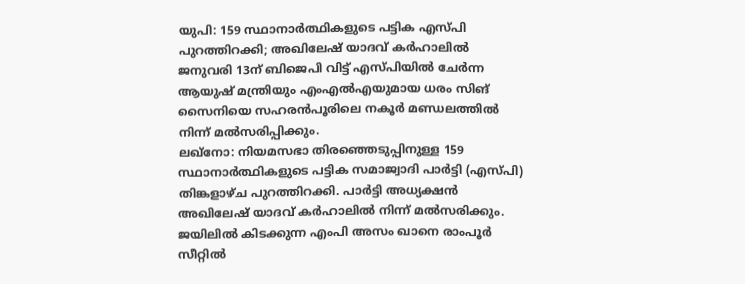യുപി: 159 സ്ഥാനാർത്ഥികളുടെ പട്ടിക എസ്പി പുറത്തിറക്കി; അഖിലേഷ് യാദവ് കർഹാലിൽ
ജനുവരി 13ന് ബിജെപി വിട്ട് എസ്പിയിൽ ചേർന്ന ആയുഷ് മന്ത്രിയും എംഎൽഎയുമായ ധരം സിങ് സൈനിയെ സഹരൻപൂരിലെ നകൂർ മണ്ഡലത്തിൽ നിന്ന് മൽസരിപ്പിക്കും.
ലഖ്നോ: നിയമസഭാ തിരഞ്ഞെടുപ്പിനുള്ള 159 സ്ഥാനാർത്ഥികളുടെ പട്ടിക സമാജ്വാദി പാർട്ടി (എസ്പി) തിങ്കളാഴ്ച പുറത്തിറക്കി. പാർട്ടി അധ്യക്ഷൻ അഖിലേഷ് യാദവ് കർഹാലിൽ നിന്ന് മൽസരിക്കും.
ജയിലിൽ കിടക്കുന്ന എംപി അസം ഖാനെ രാംപൂർ സീറ്റിൽ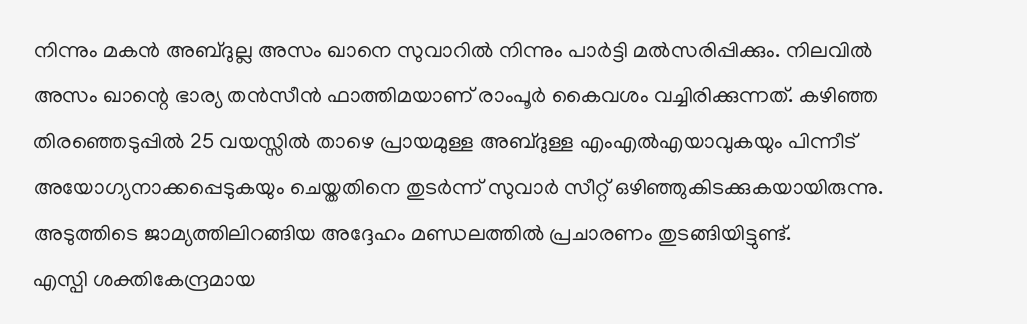നിന്നും മകൻ അബ്ദുല്ല അസം ഖാനെ സുവാറിൽ നിന്നും പാർട്ടി മൽസരിപ്പിക്കും. നിലവിൽ അസം ഖാന്റെ ഭാര്യ തൻസീൻ ഫാത്തിമയാണ് രാംപൂർ കൈവശം വച്ചിരിക്കുന്നത്. കഴിഞ്ഞ തിരഞ്ഞെടുപ്പിൽ 25 വയസ്സിൽ താഴെ പ്രായമുള്ള അബ്ദുള്ള എംഎൽഎയാവുകയും പിന്നീട് അയോഗ്യനാക്കപ്പെടുകയും ചെയ്തതിനെ തുടർന്ന് സുവാർ സീറ്റ് ഒഴിഞ്ഞുകിടക്കുകയായിരുന്നു. അടുത്തിടെ ജാമ്യത്തിലിറങ്ങിയ അദ്ദേഹം മണ്ഡലത്തിൽ പ്രചാരണം തുടങ്ങിയിട്ടുണ്ട്.
എസ്പി ശക്തികേന്ദ്രമായ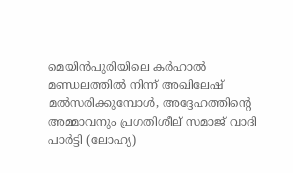മെയിൻപുരിയിലെ കർഹാൽ മണ്ഡലത്തിൽ നിന്ന് അഖിലേഷ് മൽസരിക്കുമ്പോൾ, അദ്ദേഹത്തിന്റെ അമ്മാവനും പ്രഗതിശീല് സമാജ് വാദി പാർട്ടി (ലോഹ്യ)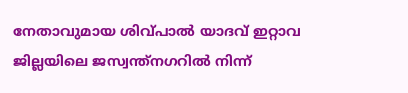നേതാവുമായ ശിവ്പാൽ യാദവ് ഇറ്റാവ ജില്ലയിലെ ജസ്വന്ത്നഗറിൽ നിന്ന്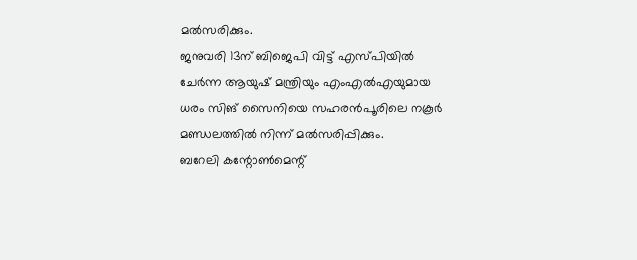മൽസരിക്കും.
ജനുവരി 13ന് ബിജെപി വിട്ട് എസ്പിയിൽ ചേർന്ന ആയുഷ് മന്ത്രിയും എംഎൽഎയുമായ ധരം സിങ് സൈനിയെ സഹരൻപൂരിലെ നകൂർ മണ്ഡലത്തിൽ നിന്ന് മൽസരിപ്പിക്കും.
ബറേലി കന്റോൺമെന്റ്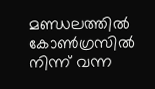മണ്ഡലത്തിൽ കോൺഗ്രസിൽ നിന്ന് വന്ന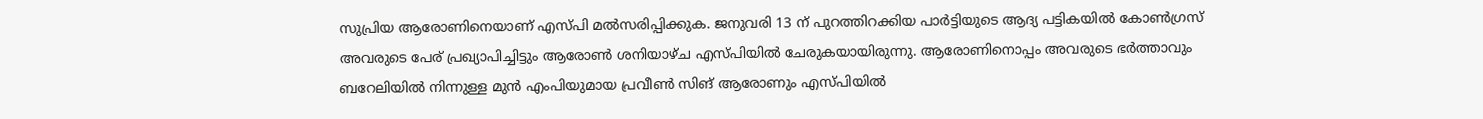സുപ്രിയ ആരോണിനെയാണ് എസ്പി മൽസരിപ്പിക്കുക. ജനുവരി 13 ന് പുറത്തിറക്കിയ പാർട്ടിയുടെ ആദ്യ പട്ടികയിൽ കോൺഗ്രസ് അവരുടെ പേര് പ്രഖ്യാപിച്ചിട്ടും ആരോൺ ശനിയാഴ്ച എസ്പിയിൽ ചേരുകയായിരുന്നു. ആരോണിനൊപ്പം അവരുടെ ഭർത്താവും ബറേലിയിൽ നിന്നുള്ള മുൻ എംപിയുമായ പ്രവീൺ സിങ് ആരോണും എസ്പിയിൽ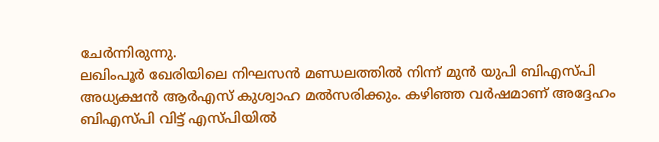ചേർന്നിരുന്നു.
ലഖിംപൂർ ഖേരിയിലെ നിഘസൻ മണ്ഡലത്തിൽ നിന്ന് മുൻ യുപി ബിഎസ്പി അധ്യക്ഷൻ ആർഎസ് കുശ്വാഹ മൽസരിക്കും. കഴിഞ്ഞ വർഷമാണ് അദ്ദേഹം ബിഎസ്പി വിട്ട് എസ്പിയിൽ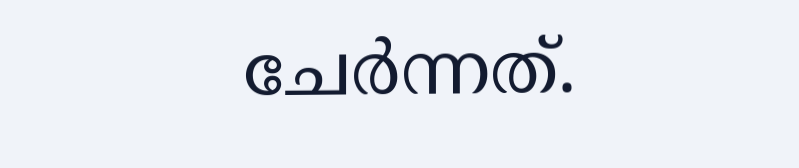ചേർന്നത്.